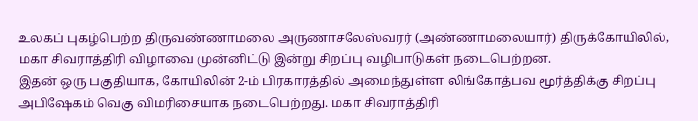உலகப் புகழ்பெற்ற திருவண்ணாமலை அருணாசலேஸ்வரர் (அண்ணாமலையார்) திருக்கோயிலில், மகா சிவராத்திரி விழாவை முன்னிட்டு இன்று சிறப்பு வழிபாடுகள் நடைபெற்றன.
இதன் ஒரு பகுதியாக, கோயிலின் 2-ம் பிரகாரத்தில் அமைந்துள்ள லிங்கோத்பவ மூர்த்திக்கு சிறப்பு அபிஷேகம் வெகு விமரிசையாக நடைபெற்றது. மகா சிவராத்திரி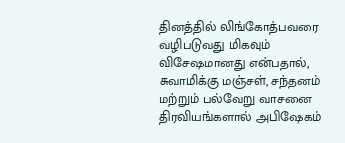தினத்தில் லிங்கோத்பவரை வழிபடுவது மிகவும் விசேஷமானது என்பதால், சுவாமிக்கு மஞ்சள், சந்தனம் மற்றும் பல்வேறு வாசனை திரவியங்களால் அபிஷேகம்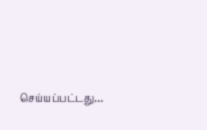செய்யப்பட்டது…